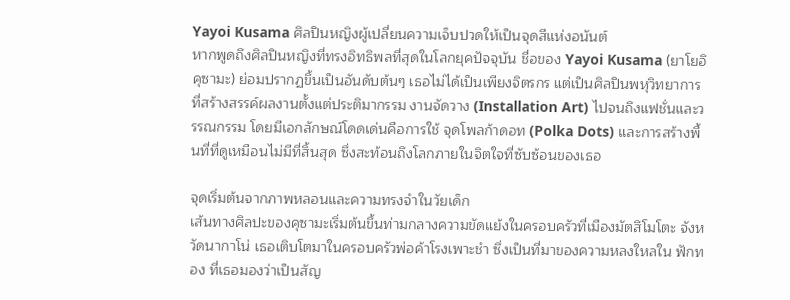Yayoi Kusama ศิลปินหญิงผู้เปลี่ยนความเจ็บปวดให้เป็นจุดสีแห่งอนันต์
หากพูดถึงศิลปินหญิงที่ทรงอิทธิพลที่สุดในโลกยุคปัจจุบัน ชื่อของ Yayoi Kusama (ยาโยอิ คุซามะ) ย่อมปรากฏขึ้นเป็นอันดับต้นๆ เธอไม่ได้เป็นเพียงจิตรกร แต่เป็นศิลปินพหุวิทยาการที่สร้างสรรค์ผลงานตั้งแต่ประติมากรรม งานจัดวาง (Installation Art) ไปจนถึงแฟชั่นและวรรณกรรม โดยมีเอกลักษณ์โดดเด่นคือการใช้ จุดโพลก้าดอท (Polka Dots) และการสร้างพื้นที่ที่ดูเหมือนไม่มีที่สิ้นสุด ซึ่งสะท้อนถึงโลกภายในจิตใจที่ซับซ้อนของเธอ

จุดเริ่มต้นจากภาพหลอนและความทรงจำในวัยเด็ก
เส้นทางศิลปะของคุซามะเริ่มต้นขึ้นท่ามกลางความขัดแย้งในครอบครัวที่เมืองมัตสึโมโตะ จังหวัดนากาโน่ เธอเติบโตมาในครอบครัวพ่อค้าโรงเพาะชำ ซึ่งเป็นที่มาของความหลงใหลใน ฟักทอง ที่เธอมองว่าเป็นสัญ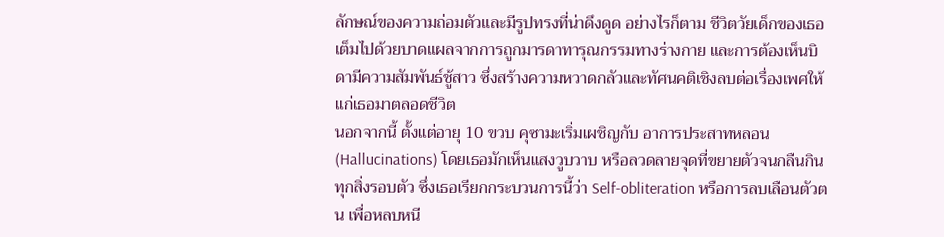ลักษณ์ของความถ่อมตัวและมีรูปทรงที่น่าดึงดูด อย่างไรก็ตาม ชีวิตวัยเด็กของเธอเต็มไปด้วยบาดแผลจากการถูกมารดาทารุณกรรมทางร่างกาย และการต้องเห็นบิดามีความสัมพันธ์ชู้สาว ซึ่งสร้างความหวาดกลัวและทัศนคติเชิงลบต่อเรื่องเพศให้แก่เธอมาตลอดชีวิต
นอกจากนี้ ตั้งแต่อายุ 10 ขวบ คุซามะเริ่มเผชิญกับ อาการประสาทหลอน (Hallucinations) โดยเธอมักเห็นแสงวูบวาบ หรือลวดลายจุดที่ขยายตัวจนกลืนกินทุกสิ่งรอบตัว ซึ่งเธอเรียกกระบวนการนี้ว่า Self-obliteration หรือการลบเลือนตัวตน เพื่อหลบหนี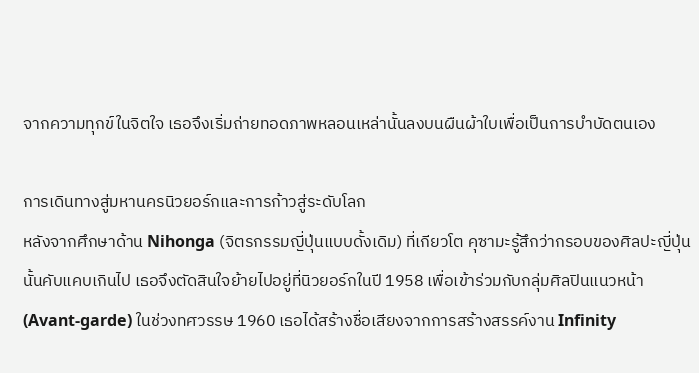จากความทุกข์ในจิตใจ เธอจึงเริ่มถ่ายทอดภาพหลอนเหล่านั้นลงบนผืนผ้าใบเพื่อเป็นการบำบัดตนเอง

การเดินทางสู่มหานครนิวยอร์กและการก้าวสู่ระดับโลก
หลังจากศึกษาด้าน Nihonga (จิตรกรรมญี่ปุ่นแบบดั้งเดิม) ที่เกียวโต คุซามะรู้สึกว่ากรอบของศิลปะญี่ปุ่นนั้นคับแคบเกินไป เธอจึงตัดสินใจย้ายไปอยู่ที่นิวยอร์กในปี 1958 เพื่อเข้าร่วมกับกลุ่มศิลปินแนวหน้า (Avant-garde) ในช่วงทศวรรษ 1960 เธอได้สร้างชื่อเสียงจากการสร้างสรรค์งาน Infinity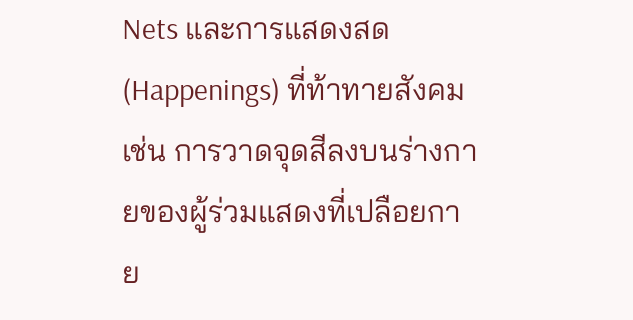Nets และการแสดงสด (Happenings) ที่ท้าทายสังคม เช่น การวาดจุดสีลงบนร่างกายของผู้ร่วมแสดงที่เปลือยกาย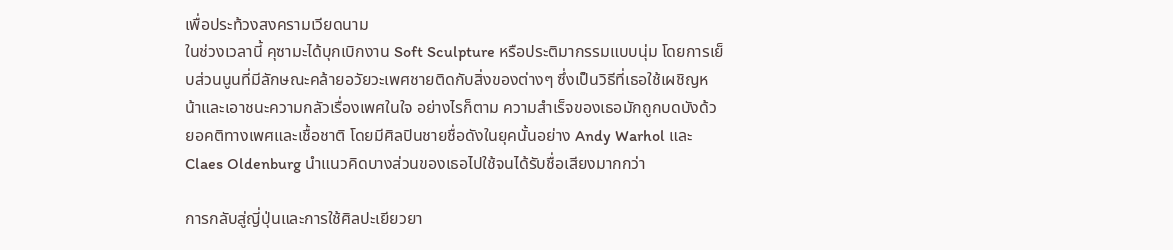เพื่อประท้วงสงครามเวียดนาม
ในช่วงเวลานี้ คุซามะได้บุกเบิกงาน Soft Sculpture หรือประติมากรรมแบบนุ่ม โดยการเย็บส่วนนูนที่มีลักษณะคล้ายอวัยวะเพศชายติดกับสิ่งของต่างๆ ซึ่งเป็นวิธีที่เธอใช้เผชิญหน้าและเอาชนะความกลัวเรื่องเพศในใจ อย่างไรก็ตาม ความสำเร็จของเธอมักถูกบดบังด้วยอคติทางเพศและเชื้อชาติ โดยมีศิลปินชายชื่อดังในยุคนั้นอย่าง Andy Warhol และ Claes Oldenburg นำแนวคิดบางส่วนของเธอไปใช้จนได้รับชื่อเสียงมากกว่า

การกลับสู่ญี่ปุ่นและการใช้ศิลปะเยียวยา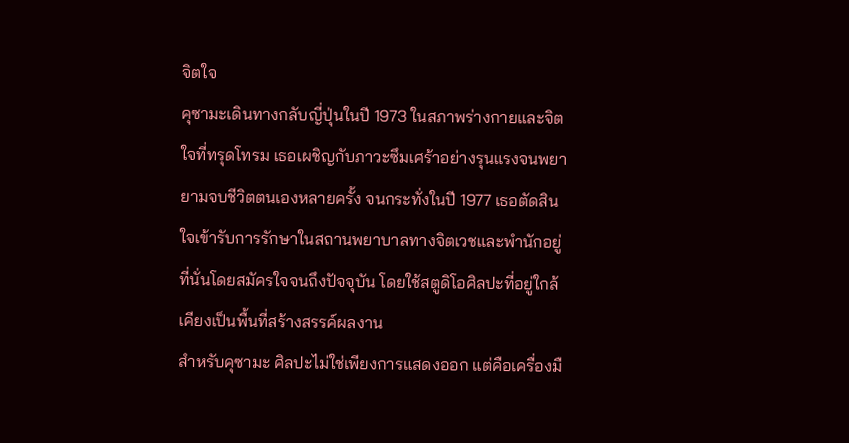จิตใจ
คุซามะเดินทางกลับญี่ปุ่นในปี 1973 ในสภาพร่างกายและจิตใจที่ทรุดโทรม เธอเผชิญกับภาวะซึมเศร้าอย่างรุนแรงจนพยายามจบชีวิตตนเองหลายครั้ง จนกระทั่งในปี 1977 เธอตัดสินใจเข้ารับการรักษาในสถานพยาบาลทางจิตเวชและพำนักอยู่ที่นั่นโดยสมัครใจจนถึงปัจจุบัน โดยใช้สตูดิโอศิลปะที่อยู่ใกล้เคียงเป็นพื้นที่สร้างสรรค์ผลงาน
สำหรับคุซามะ ศิลปะไม่ใช่เพียงการแสดงออก แต่คือเครื่องมื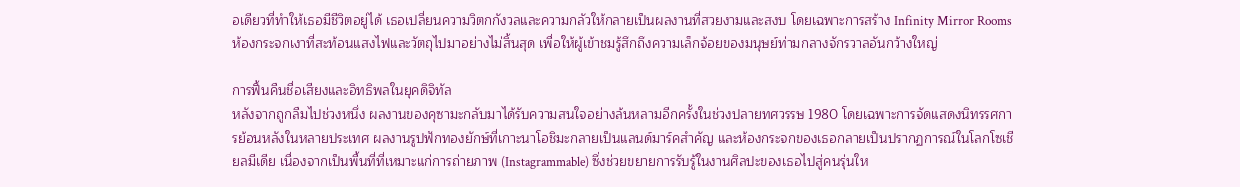อเดียวที่ทำให้เธอมีชีวิตอยู่ได้ เธอเปลี่ยนความวิตกกังวลและความกลัวให้กลายเป็นผลงานที่สวยงามและสงบ โดยเฉพาะการสร้าง Infinity Mirror Rooms ห้องกระจกเงาที่สะท้อนแสงไฟและวัตถุไปมาอย่างไม่สิ้นสุด เพื่อให้ผู้เข้าชมรู้สึกถึงความเล็กจ้อยของมนุษย์ท่ามกลางจักรวาลอันกว้างใหญ่

การฟื้นคืนชื่อเสียงและอิทธิพลในยุคดิจิทัล
หลังจากถูกลืมไปช่วงหนึ่ง ผลงานของคุซามะกลับมาได้รับความสนใจอย่างล้นหลามอีกครั้งในช่วงปลายทศวรรษ 1980 โดยเฉพาะการจัดแสดงนิทรรศการย้อนหลังในหลายประเทศ ผลงานรูปฟักทองยักษ์ที่เกาะนาโอชิมะกลายเป็นแลนด์มาร์คสำคัญ และห้องกระจกของเธอกลายเป็นปรากฏการณ์ในโลกโซเชียลมีเดีย เนื่องจากเป็นพื้นที่ที่เหมาะแก่การถ่ายภาพ (Instagrammable) ซึ่งช่วยขยายการรับรู้ในงานศิลปะของเธอไปสู่คนรุ่นให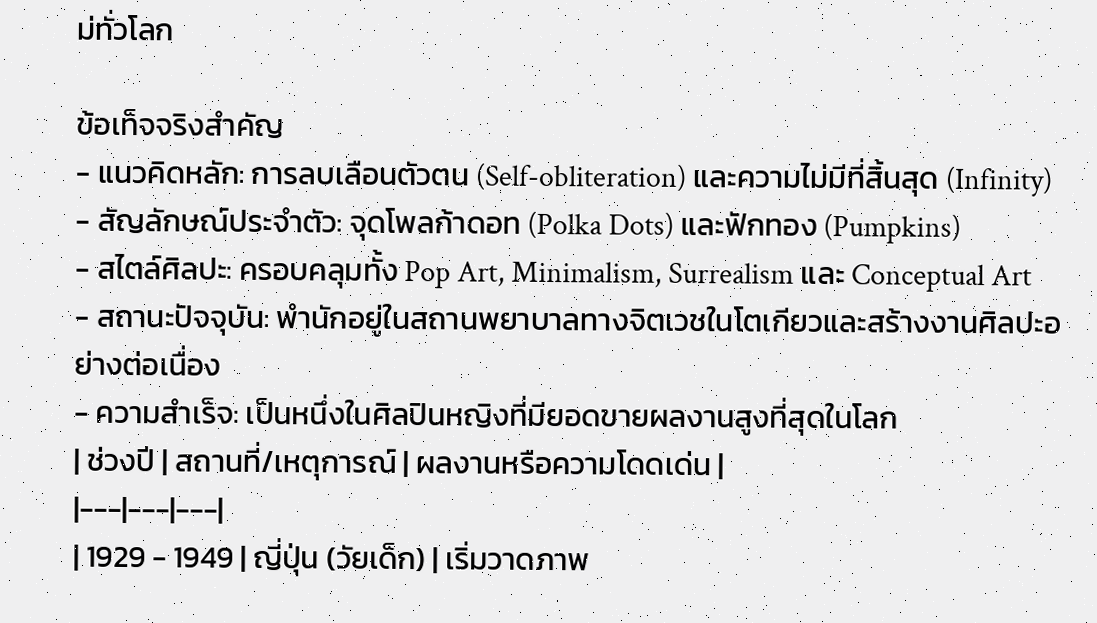ม่ทั่วโลก

ข้อเท็จจริงสำคัญ
- แนวคิดหลัก: การลบเลือนตัวตน (Self-obliteration) และความไม่มีที่สิ้นสุด (Infinity)
- สัญลักษณ์ประจำตัว: จุดโพลก้าดอท (Polka Dots) และฟักทอง (Pumpkins)
- สไตล์ศิลปะ: ครอบคลุมทั้ง Pop Art, Minimalism, Surrealism และ Conceptual Art
- สถานะปัจจุบัน: พำนักอยู่ในสถานพยาบาลทางจิตเวชในโตเกียวและสร้างงานศิลปะอย่างต่อเนื่อง
- ความสำเร็จ: เป็นหนึ่งในศิลปินหญิงที่มียอดขายผลงานสูงที่สุดในโลก
| ช่วงปี | สถานที่/เหตุการณ์ | ผลงานหรือความโดดเด่น |
|---|---|---|
| 1929 - 1949 | ญี่ปุ่น (วัยเด็ก) | เริ่มวาดภาพ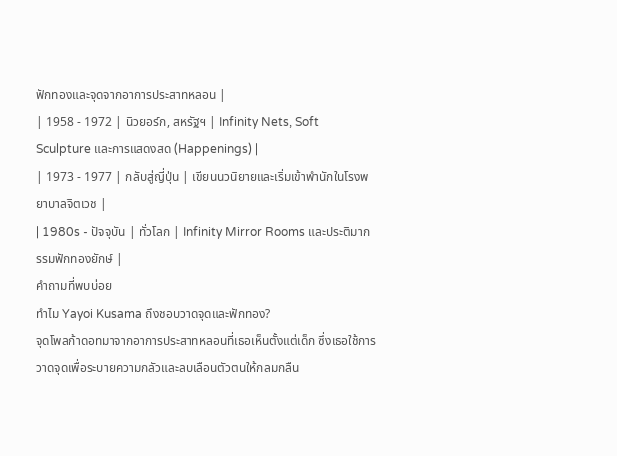ฟักทองและจุดจากอาการประสาทหลอน |
| 1958 - 1972 | นิวยอร์ก, สหรัฐฯ | Infinity Nets, Soft Sculpture และการแสดงสด (Happenings) |
| 1973 - 1977 | กลับสู่ญี่ปุ่น | เขียนนวนิยายและเริ่มเข้าพำนักในโรงพยาบาลจิตเวช |
| 1980s - ปัจจุบัน | ทั่วโลก | Infinity Mirror Rooms และประติมากรรมฟักทองยักษ์ |
คำถามที่พบบ่อย
ทำไม Yayoi Kusama ถึงชอบวาดจุดและฟักทอง?
จุดโพลก้าดอทมาจากอาการประสาทหลอนที่เธอเห็นตั้งแต่เด็ก ซึ่งเธอใช้การวาดจุดเพื่อระบายความกลัวและลบเลือนตัวตนให้กลมกลืน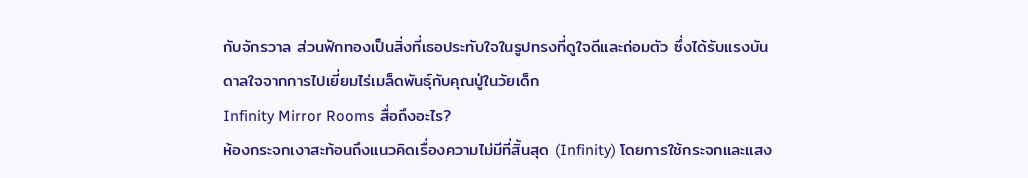กับจักรวาล ส่วนฟักทองเป็นสิ่งที่เธอประทับใจในรูปทรงที่ดูใจดีและถ่อมตัว ซึ่งได้รับแรงบันดาลใจจากการไปเยี่ยมไร่เมล็ดพันธุ์กับคุณปู่ในวัยเด็ก
Infinity Mirror Rooms สื่อถึงอะไร?
ห้องกระจกเงาสะท้อนถึงแนวคิดเรื่องความไม่มีที่สิ้นสุด (Infinity) โดยการใช้กระจกและแสง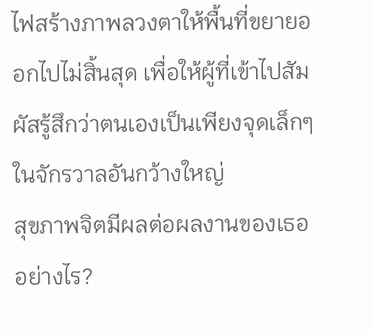ไฟสร้างภาพลวงตาให้พื้นที่ขยายออกไปไม่สิ้นสุด เพื่อให้ผู้ที่เข้าไปสัมผัสรู้สึกว่าตนเองเป็นเพียงจุดเล็กๆ ในจักรวาลอันกว้างใหญ่
สุขภาพจิตมีผลต่อผลงานของเธออย่างไร?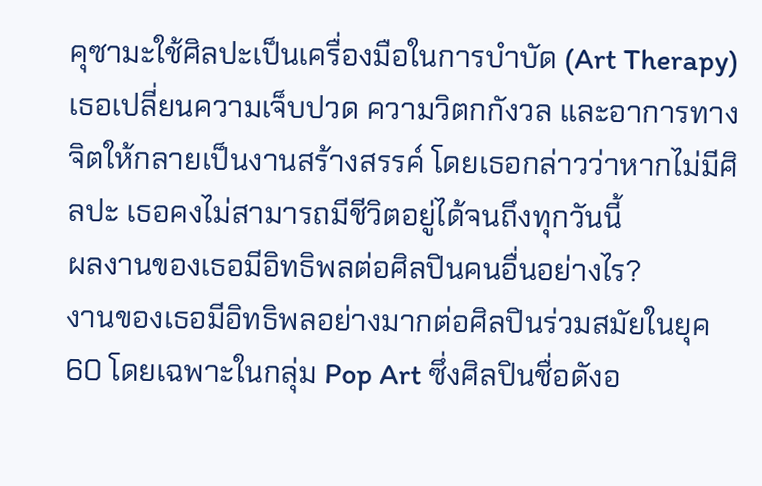คุซามะใช้ศิลปะเป็นเครื่องมือในการบำบัด (Art Therapy) เธอเปลี่ยนความเจ็บปวด ความวิตกกังวล และอาการทางจิตให้กลายเป็นงานสร้างสรรค์ โดยเธอกล่าวว่าหากไม่มีศิลปะ เธอคงไม่สามารถมีชีวิตอยู่ได้จนถึงทุกวันนี้
ผลงานของเธอมีอิทธิพลต่อศิลปินคนอื่นอย่างไร?
งานของเธอมีอิทธิพลอย่างมากต่อศิลปินร่วมสมัยในยุค 60 โดยเฉพาะในกลุ่ม Pop Art ซึ่งศิลปินชื่อดังอ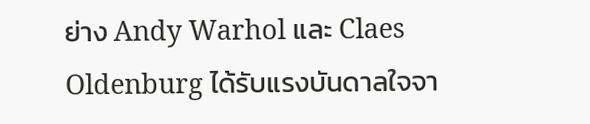ย่าง Andy Warhol และ Claes Oldenburg ได้รับแรงบันดาลใจจา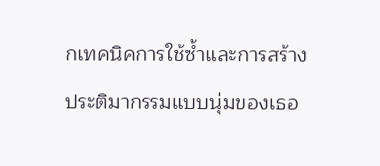กเทคนิคการใช้ซ้ำและการสร้างประติมากรรมแบบนุ่มของเธอ